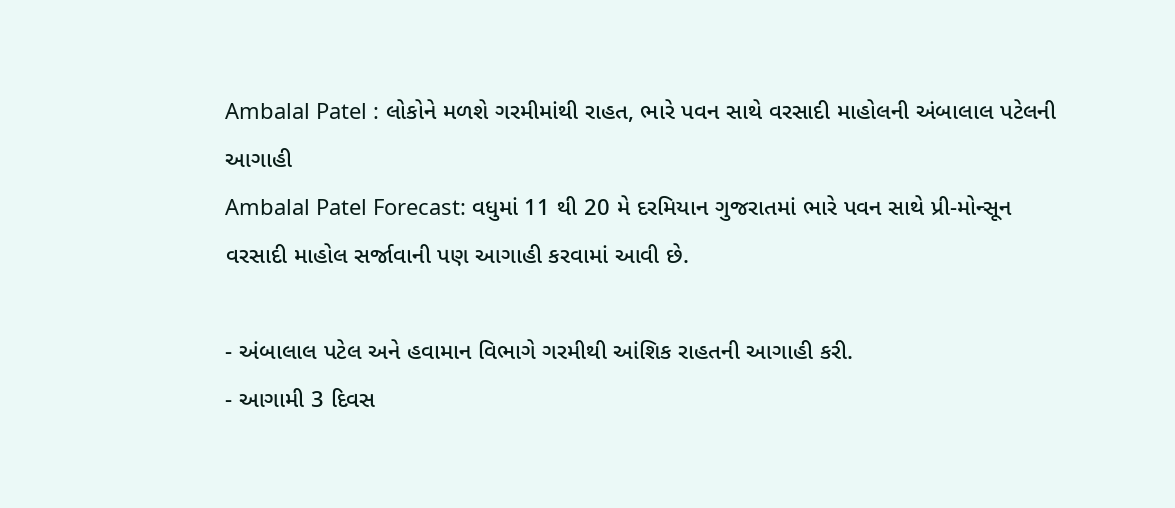Ambalal Patel : લોકોને મળશે ગરમીમાંથી રાહત, ભારે પવન સાથે વરસાદી માહોલની અંબાલાલ પટેલની આગાહી
Ambalal Patel Forecast: વધુમાં 11 થી 20 મે દરમિયાન ગુજરાતમાં ભારે પવન સાથે પ્રી-મોન્સૂન વરસાદી માહોલ સર્જાવાની પણ આગાહી કરવામાં આવી છે.

- અંબાલાલ પટેલ અને હવામાન વિભાગે ગરમીથી આંશિક રાહતની આગાહી કરી.
- આગામી 3 દિવસ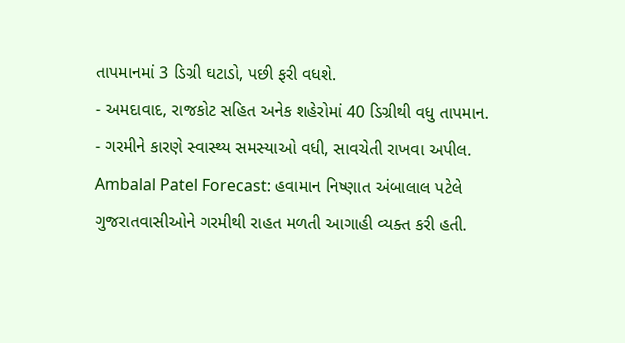તાપમાનમાં 3 ડિગ્રી ઘટાડો, પછી ફરી વધશે.
- અમદાવાદ, રાજકોટ સહિત અનેક શહેરોમાં 40 ડિગ્રીથી વધુ તાપમાન.
- ગરમીને કારણે સ્વાસ્થ્ય સમસ્યાઓ વધી, સાવચેતી રાખવા અપીલ.
Ambalal Patel Forecast: હવામાન નિષ્ણાત અંબાલાલ પટેલે ગુજરાતવાસીઓને ગરમીથી રાહત મળતી આગાહી વ્યક્ત કરી હતી.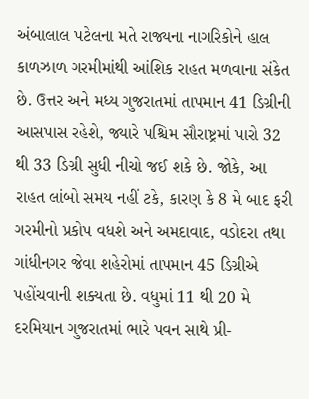અંબાલાલ પટેલના મતે રાજ્યના નાગરિકોને હાલ કાળઝાળ ગરમીમાંથી આંશિક રાહત મળવાના સંકેત છે. ઉત્તર અને મધ્ય ગુજરાતમાં તાપમાન 41 ડિગ્રીની આસપાસ રહેશે, જ્યારે પશ્ચિમ સૌરાષ્ટ્રમાં પારો 32 થી 33 ડિગ્રી સુધી નીચો જઈ શકે છે. જોકે, આ રાહત લાંબો સમય નહીં ટકે, કારણ કે 8 મે બાદ ફરી ગરમીનો પ્રકોપ વધશે અને અમદાવાદ, વડોદરા તથા ગાંધીનગર જેવા શહેરોમાં તાપમાન 45 ડિગ્રીએ પહોંચવાની શક્યતા છે. વધુમાં 11 થી 20 મે દરમિયાન ગુજરાતમાં ભારે પવન સાથે પ્રી-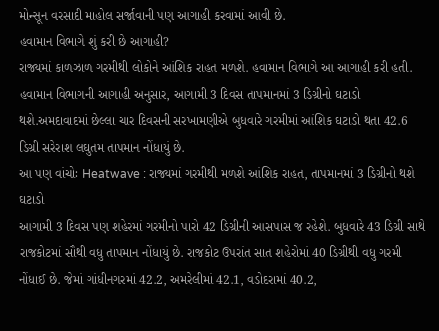મોન્સૂન વરસાદી માહોલ સર્જાવાની પણ આગાહી કરવામાં આવી છે.
હવામાન વિભાગે શું કરી છે આગાહી?
રાજ્યમાં કાળઝાળ ગરમીથી લોકોને આંશિક રાહત મળશે. હવામાન વિભાગે આ આગાહી કરી હતી. હવામાન વિભાગની આગાહી અનુસાર, આગામી 3 દિવસ તાપમાનમાં 3 ડિગ્રીનો ઘટાડો થશે.અમદાવાદમાં છેલ્લા ચાર દિવસની સરખામણીએ બુધવારે ગરમીમાં આંશિક ઘટાડો થતા 42.6 ડિગ્રી સરેરાશ લઘુતમ તાપમાન નોંધાયું છે.
આ પણ વાંચોઃ Heatwave : રાજ્યમાં ગરમીથી મળશે આંશિક રાહત, તાપમાનમાં 3 ડિગ્રીનો થશે ઘટાડો
આગામી 3 દિવસ પણ શહેરમાં ગરમીનો પારો 42 ડિગ્રીની આસપાસ જ રહેશે. બુધવારે 43 ડિગ્રી સાથે રાજકોટમાં સૌથી વધુ તાપમાન નોંધાયું છે. રાજકોટ ઉપરાંત સાત શહેરોમાં 40 ડિગ્રીથી વધુ ગરમી નોંધાઈ છે. જેમાં ગાંધીનગરમાં 42.2, અમરેલીમાં 42.1, વડોદરામાં 40.2,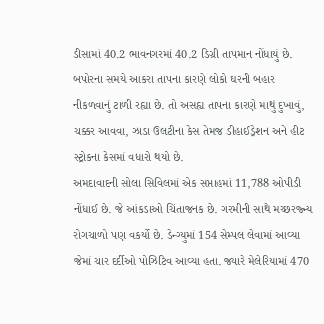ડીસામાં 40.2 ભાવનગરમાં 40.2 ડિગ્રી તાપમાન નોંધાયું છે. બપોરના સમયે આકરા તાપના કારણે લોકો ઘરની બહાર નીકળવાનું ટાળી રહ્યા છે. તો અસહ્ય તાપના કારણે માથું દુખાવું, ચક્કર આવવા, ઝાડા ઉલટીના કેસ તેમજ ડીહાઈડ્રેશન અને હીટ સ્ટ્રોકના કેસમાં વધારો થયો છે.
અમદાવાદની સોલા સિવિલમાં એક સપ્તાહમાં 11,788 ઓપીડી નોંધાઈ છે. જે આંકડાઓ ચિંતાજનક છે. ગરમીની સાથે મચ્છરજ્ન્ય રોગચાળો પણ વકર્યો છે. ડેન્ગ્યુમાં 154 સેમ્પલ લેવામાં આવ્યા જેમાં ચાર દર્દીઓ પોઝિટિવ આવ્યા હતા. જ્યારે મેલેરિયામાં 470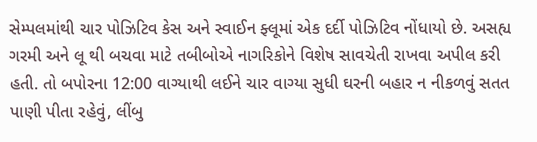સેમ્પલમાંથી ચાર પોઝિટિવ કેસ અને સ્વાઈન ફ્લૂમાં એક દર્દી પોઝિટિવ નોંધાયો છે. અસહ્ય ગરમી અને લૂ થી બચવા માટે તબીબોએ નાગરિકોને વિશેષ સાવચેતી રાખવા અપીલ કરી હતી. તો બપોરના 12:00 વાગ્યાથી લઈને ચાર વાગ્યા સુધી ઘરની બહાર ન નીકળવું સતત પાણી પીતા રહેવું, લીંબુ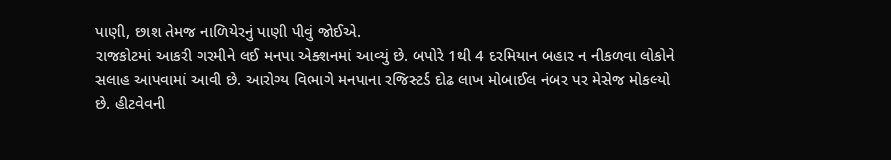પાણી, છાશ તેમજ નાળિયેરનું પાણી પીવું જોઈએ.
રાજકોટમાં આકરી ગરમીને લઈ મનપા એક્શનમાં આવ્યું છે. બપોરે 1થી 4 દરમિયાન બહાર ન નીકળવા લોકોને સલાહ આપવામાં આવી છે. આરોગ્ય વિભાગે મનપાના રજિસ્ટર્ડ દોઢ લાખ મોબાઈલ નંબર પર મેસેજ મોકલ્યો છે. હીટવેવની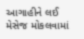આગાહીને લઈ મેસેજ મોકલવામાં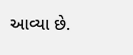આવ્યા છે.